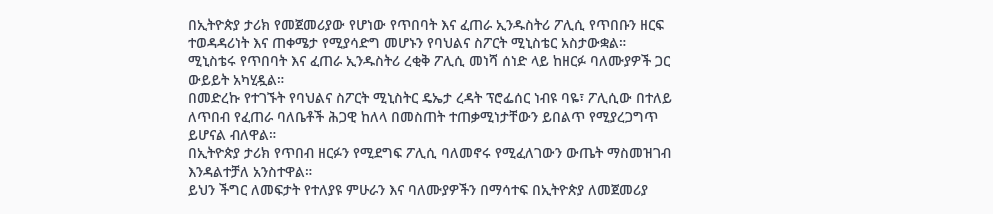በኢትዮጵያ ታሪክ የመጀመሪያው የሆነው የጥበባት እና ፈጠራ ኢንዱስትሪ ፖሊሲ የጥበቡን ዘርፍ ተወዳዳሪነት እና ጠቀሜታ የሚያሳድግ መሆኑን የባህልና ስፖርት ሚኒስቴር አስታውቋል።
ሚኒስቴሩ የጥበባት እና ፈጠራ ኢንዱስትሪ ረቂቅ ፖሊሲ መነሻ ሰነድ ላይ ከዘርፉ ባለሙያዎች ጋር ውይይት አካሂዷል።
በመድረኩ የተገኙት የባህልና ስፖርት ሚኒስትር ዴኤታ ረዳት ፕሮፌሰር ነብዩ ባዬ፣ ፖሊሲው በተለይ ለጥበብ የፈጠራ ባለቤቶች ሕጋዊ ከለላ በመስጠት ተጠቃሚነታቸውን ይበልጥ የሚያረጋግጥ ይሆናል ብለዋል።
በኢትዮጵያ ታሪክ የጥበብ ዘርፉን የሚደግፍ ፖሊሲ ባለመኖሩ የሚፈለገውን ውጤት ማስመዝገብ እንዳልተቻለ አንስተዋል።
ይህን ችግር ለመፍታት የተለያዩ ምሁራን እና ባለሙያዎችን በማሳተፍ በኢትዮጵያ ለመጀመሪያ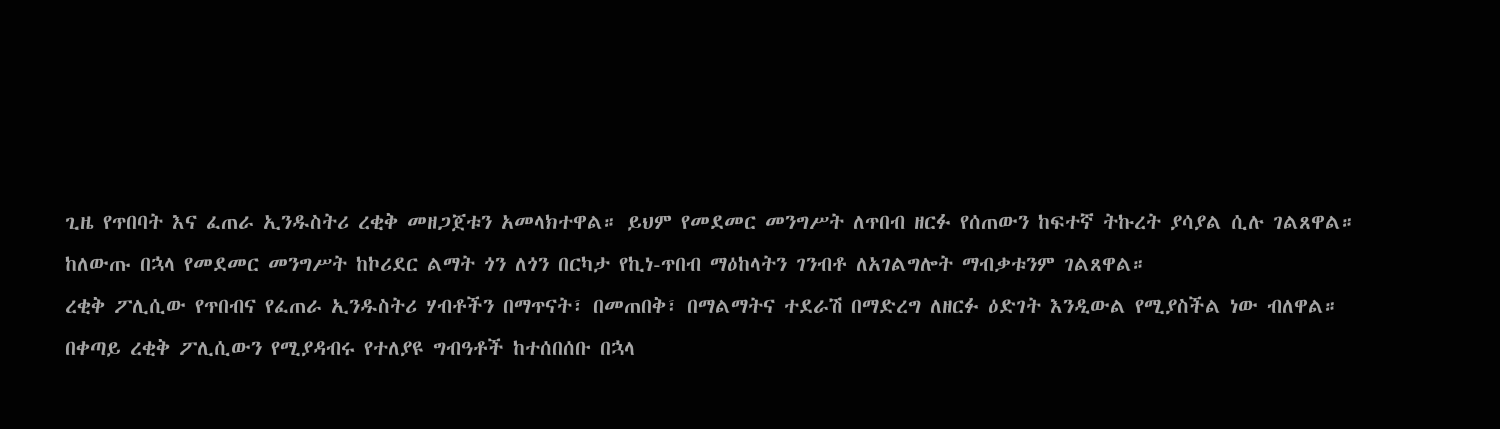ጊዜ የጥበባት እና ፈጠራ ኢንዱስትሪ ረቂቅ መዘጋጀቱን አመላክተዋል። ይህም የመደመር መንግሥት ለጥበብ ዘርፉ የሰጠውን ከፍተኛ ትኩረት ያሳያል ሲሉ ገልጸዋል።
ከለውጡ በኋላ የመደመር መንግሥት ከኮሪደር ልማት ጎን ለጎን በርካታ የኪነ-ጥበብ ማዕከላትን ገንብቶ ለአገልግሎት ማብቃቱንም ገልጸዋል።
ረቂቅ ፖሊሲው የጥበብና የፈጠራ ኢንዱስትሪ ሃብቶችን በማጥናት፣ በመጠበቅ፣ በማልማትና ተደራሽ በማድረግ ለዘርፉ ዕድገት እንዲውል የሚያስችል ነው ብለዋል።
በቀጣይ ረቂቅ ፖሊሲውን የሚያዳብሩ የተለያዩ ግብዓቶች ከተሰበሰቡ በኋላ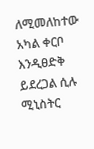ለሚመለከተው አካል ቀርቦ እንዲፀድቅ ይደረጋል ሲሉ ሚኒስትር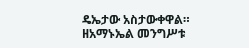ዴኤታው አስታውቀዋል።
ዘአማኑኤል መንግሥቱ